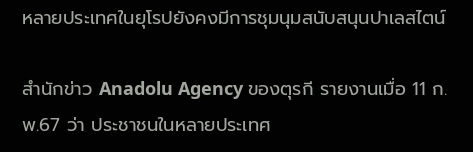หลายประเทศในยุโรปยังคงมีการชุมนุมสนับสนุนปาเลสไตน์

สำนักข่าว Anadolu Agency ของตุรกี รายงานเมื่อ 11 ก.พ.67 ว่า ประชาชนในหลายประเทศ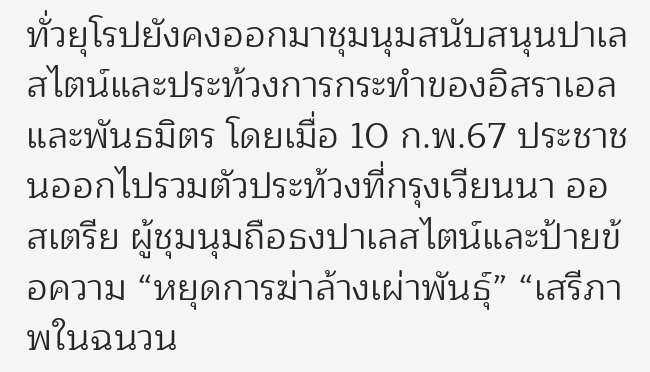ทั่วยุโรปยังคงออกมาชุมนุมสนับสนุนปาเลสไตน์และประท้วงการกระทำของอิสราเอลและพันธมิตร โดยเมื่อ 10 ก.พ.67 ประชาชนออกไปรวมตัวประท้วงที่กรุงเวียนนา ออสเตรีย ผู้ชุมนุมถือธงปาเลสไตน์และป้ายข้อความ “หยุดการฆ่าล้างเผ่าพันธุ์” “เสรีภาพในฉนวน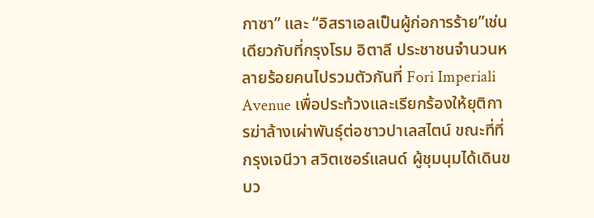กาซา” และ “อิสราเอลเป็นผู้ก่อการร้าย”เช่นเดียวกับที่กรุงโรม อิตาลี ประชาชนจำนวนหลายร้อยคนไปรวมตัวกันที่ Fori Imperiali Avenue เพื่อประท้วงและเรียกร้องให้ยุติการฆ่าล้างเผ่าพันธุ์ต่อชาวปาเลสไตน์ ขณะที่ที่กรุงเจนีวา สวิตเซอร์แลนด์ ผู้ชุมนุมได้เดินขบว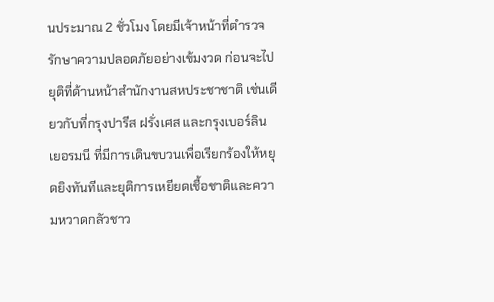นประมาณ 2 ชั่วโมง โดยมีเจ้าหน้าที่ตำรวจรักษาความปลอดภัยอย่างเข้มงวด ก่อนจะไปยุติที่ด้านหน้าสํานักงานสหประชาชาติ เช่นเดียวกับที่กรุงปารีส ฝรั่งเศส และกรุงเบอร์ลิน เยอรมนี ที่มีการเดินขบวนเพื่อเรียกร้องให้หยุดยิงทันทีและยุติการเหยียดเชื้อชาติและความหวาดกลัวชาว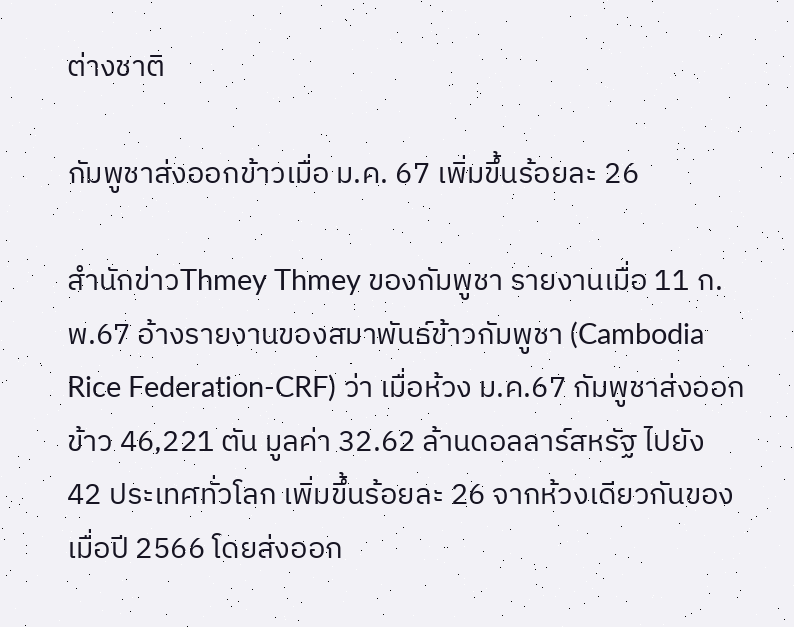ต่างชาติ

กัมพูชาส่งออกข้าวเมื่อ ม.ค. 67 เพิ่มขึ้นร้อยละ 26

สำนักข่าวThmey Thmey ของกัมพูชา รายงานเมื่อ 11 ก.พ.67 อ้างรายงานของสมาพันธ์ข้าวกัมพูชา (Cambodia Rice Federation-CRF) ว่า เมื่อห้วง ม.ค.67 กัมพูชาส่งออกข้าว 46,221 ตัน มูลค่า 32.62 ล้านดอลลาร์สหรัฐ ไปยัง 42 ประเทศทั่วโลก เพิ่มขึ้นร้อยละ 26 จากห้วงเดียวกันของเมื่อปี 2566 โดยส่งออก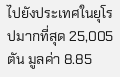ไปยังประเทศในยุโรปมากที่สุด 25,005 ตัน มูลค่า 8.85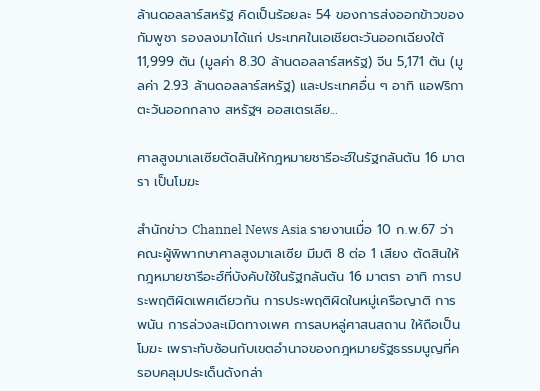ล้านดอลลาร์สหรัฐ คิดเป็นร้อยละ 54 ของการส่งออกข้าวของกัมพูชา รองลงมาได้แก่ ประเทศในเอเชียตะวันออกเฉียงใต้ 11,999 ตัน (มูลค่า 8.30 ล้านดอลลาร์สหรัฐ) จีน 5,171 ตัน (มูลค่า 2.93 ล้านดอลลาร์สหรัฐ) และประเทศอื่น ๆ อาทิ แอฟริกา ตะวันออกกลาง สหรัฐฯ ออสเตรเลีย…

ศาลสูงมาเลเซียตัดสินให้กฎหมายชารีอะฮ์ในรัฐกลันตัน 16 มาตรา เป็นโมฆะ

สำนักข่าว Channel News Asia รายงานเมื่อ 10 ก.พ.67 ว่า คณะผู้พิพากษาศาลสูงมาเลเซีย มีมติ 8 ต่อ 1 เสียง ตัดสินให้กฎหมายชารีอะฮ์ที่บังคับใช้ในรัฐกลันตัน 16 มาตรา อาทิ การประพฤติผิดเพศเดียวกัน การประพฤติผิดในหมู่เครือญาติ การพนัน การล่วงละเมิดทางเพศ การลบหลู่ศาสนสถาน ให้ถือเป็นโมฆะ เพราะทับซ้อนกับเขตอำนาจของกฎหมายรัฐธรรมนูญที่ครอบคลุมประเด็นดังกล่า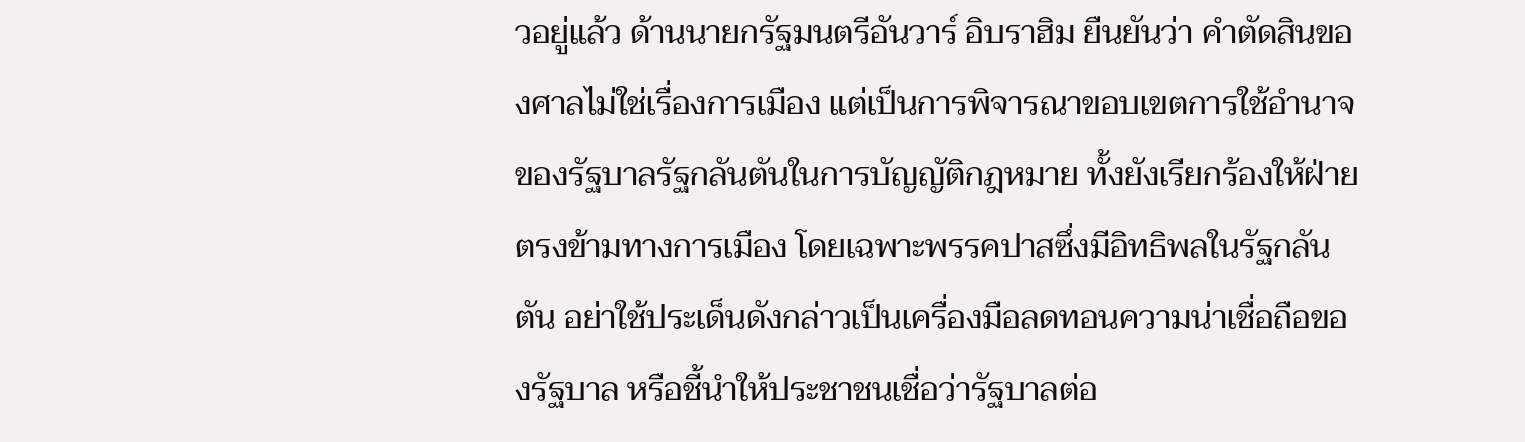วอยู่แล้ว ด้านนายกรัฐมนตรีอันวาร์ อิบราฮิม ยืนยันว่า คำตัดสินของศาลไม่ใช่เรื่องการเมือง แต่เป็นการพิจารณาขอบเขตการใช้อำนาจของรัฐบาลรัฐกลันตันในการบัญญัติกฎหมาย ทั้งยังเรียกร้องให้ฝ่ายตรงข้ามทางการเมือง โดยเฉพาะพรรคปาสซึ่งมีอิทธิพลในรัฐกลันตัน อย่าใช้ประเด็นดังกล่าวเป็นเครื่องมือลดทอนความน่าเชื่อถือของรัฐบาล หรือชี้นำให้ประชาชนเชื่อว่ารัฐบาลต่อ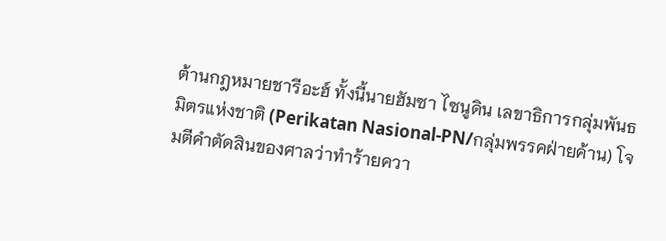ต้านกฎหมายชารีอะฮ์ ทั้งนี้นายฮัมซา ไซนูดิน เลขาธิการกลุ่มพันธมิตรแห่งชาติ (Perikatan Nasional-PN/กลุ่มพรรคฝ่ายค้าน) โจมตีคำตัดสินของศาลว่าทำร้ายควา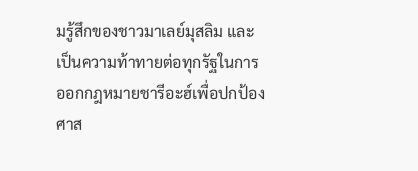มรู้สึกของชาวมาเลย์มุสลิม และเป็นความท้าทายต่อทุกรัฐในการออกกฎหมายชารีอะฮ์เพื่อปกป้องศาส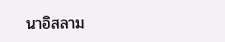นาอิสลาม